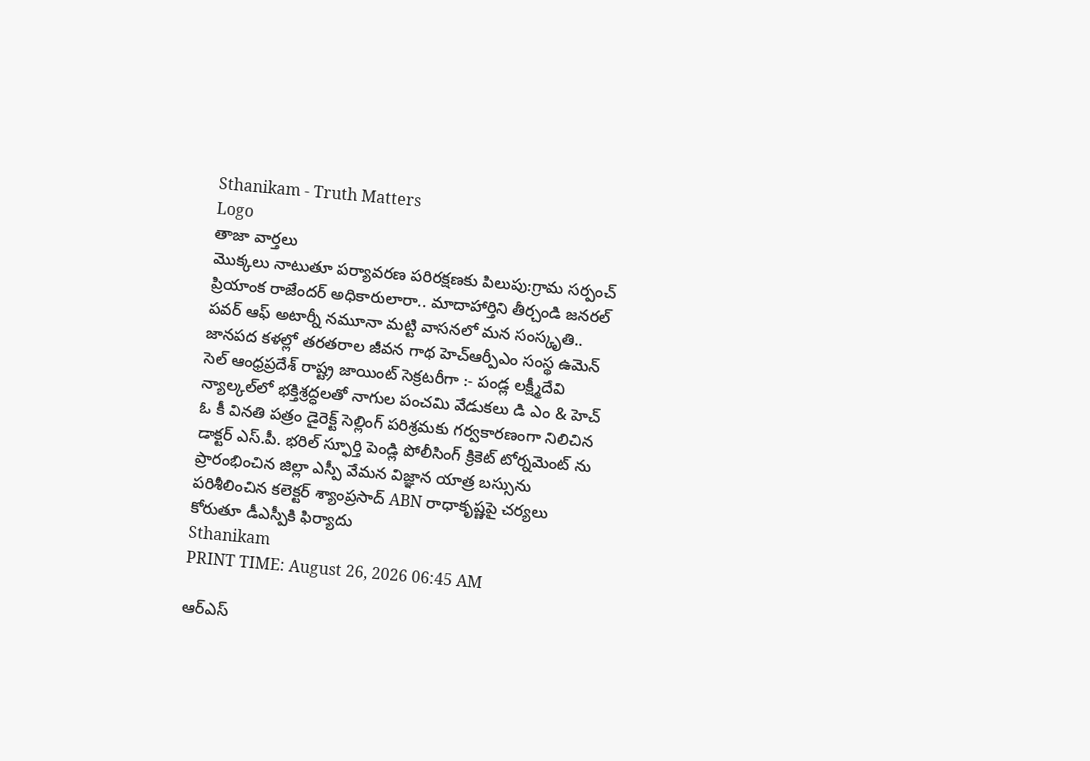Sthanikam - Truth Matters
Logo
తాజా వార్తలు
మొక్కలు నాటుతూ పర్యావరణ పరిరక్షణకు పిలుపు:గ్రామ సర్పంచ్ ప్రియాంక రాజేందర్ అధికారులారా.. మాదాహార్తిని తీర్చండి జనరల్ పవర్ ఆఫ్ అటార్నీ నమూనా మట్టి వాసనలో మన సంస్కృతి.. జానపద కళల్లో తరతరాల జీవన గాథ హెచ్ఆర్పీఎం సంస్థ ఉమెన్ సెల్ ఆంధ్రప్రదేశ్ రాష్ట్ర జాయింట్ సెక్రటరీగా :- పండ్ల లక్ష్మీదేవి న్యాల్కల్‌లో భక్తిశ్రద్ధలతో నాగుల పంచమి వేడుకలు డి ఎం & హెచ్ ఓ కీ వినతి పత్రం డైరెక్ట్ సెల్లింగ్ పరిశ్రమకు గర్వకారణంగా నిలిచిన డాక్టర్ ఎస్.పీ. భరిల్ స్ఫూర్తి పెండ్లి పోలీసింగ్ క్రికెట్ టోర్నమెంట్ ను ప్రారంభించిన జిల్లా ఎస్పీ వేమన విజ్ఞాన యాత్ర బస్సును పరిశీలించిన కలెక్టర్ శ్యాంప్రసాద్ ABN రాధాకృష్ణపై చర్యలు కోరుతూ డీఎస్పీకి ఫిర్యాదు
Sthanikam
PRINT TIME: August 26, 2026 06:45 AM

ఆర్‌ఎస్‌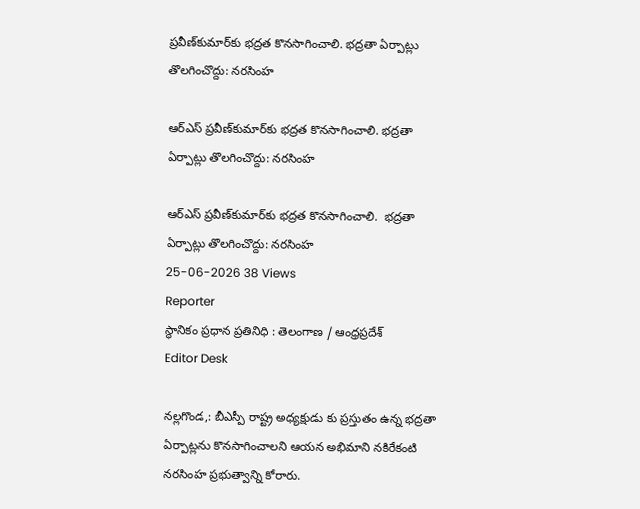ప్రవీణ్‌కుమార్‌కు భద్రత కొనసాగించాలి. భద్రతా ఏర్పాట్లు తొలగించొద్దు: నరసింహ

ఆర్‌ఎస్‌ ప్రవీణ్‌కుమార్‌కు భద్రత కొనసాగించాలి. భద్రతా ఏర్పాట్లు తొలగించొద్దు: నరసింహ

ఆర్‌ఎస్‌ ప్రవీణ్‌కుమార్‌కు భద్రత కొనసాగించాలి.  భద్రతా ఏర్పాట్లు తొలగించొద్దు: నరసింహ
25-06-2026 38 Views
Reporter
స్థానికం ప్రధాన ప్రతినిధి : తెలంగాణ / ఆంధ్రప్రదేశ్
Editor Desk

నల్లగొండ,: బీఎస్పీ రాష్ట్ర అధ్యక్షుడు కు ప్రస్తుతం ఉన్న భద్రతా ఏర్పాట్లను కొనసాగించాలని ఆయన అభిమాని నకిరేకంటి నరసింహ ప్రభుత్వాన్ని కోరారు.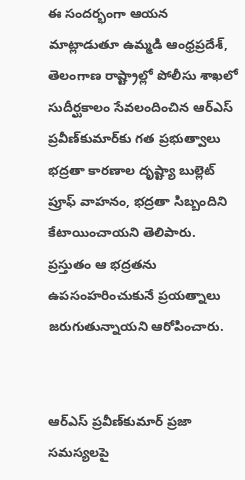ఈ సందర్భంగా ఆయన మాట్లాడుతూ ఉమ్మడి ఆంధ్రప్రదేశ్, తెలంగాణ రాష్ట్రాల్లో పోలీసు శాఖలో సుదీర్ఘకాలం సేవలందించిన ఆర్‌ఎస్‌ ప్రవీణ్‌కుమార్‌కు గత ప్రభుత్వాలు భద్రతా కారణాల దృష్ట్యా బుల్లెట్‌ ప్రూఫ్ వాహనం, భద్రతా సిబ్బందిని కేటాయించాయని తెలిపారు. ప్రస్తుతం ఆ భద్రతను ఉపసంహరించుకునే ప్రయత్నాలు జరుగుతున్నాయని ఆరోపించారు.


ఆర్‌ఎస్‌ ప్రవీణ్‌కుమార్ ప్రజా సమస్యలపై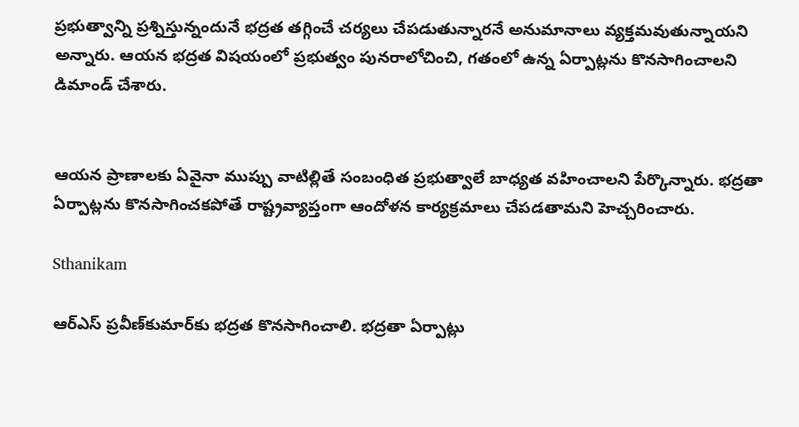ప్రభుత్వాన్ని ప్రశ్నిస్తున్నందునే భద్రత తగ్గించే చర్యలు చేపడుతున్నారనే అనుమానాలు వ్యక్తమవుతున్నాయని అన్నారు. ఆయన భద్రత విషయంలో ప్రభుత్వం పునరాలోచించి, గతంలో ఉన్న ఏర్పాట్లను కొనసాగించాలని డిమాండ్ చేశారు.


ఆయన ప్రాణాలకు ఏవైనా ముప్పు వాటిల్లితే సంబంధిత ప్రభుత్వాలే బాధ్యత వహించాలని పేర్కొన్నారు. భద్రతా ఏర్పాట్లను కొనసాగించకపోతే రాష్ట్రవ్యాప్తంగా ఆందోళన కార్యక్రమాలు చేపడతామని హెచ్చరించారు.

Sthanikam

ఆర్‌ఎస్‌ ప్రవీణ్‌కుమార్‌కు భద్రత కొనసాగించాలి. భద్రతా ఏర్పాట్లు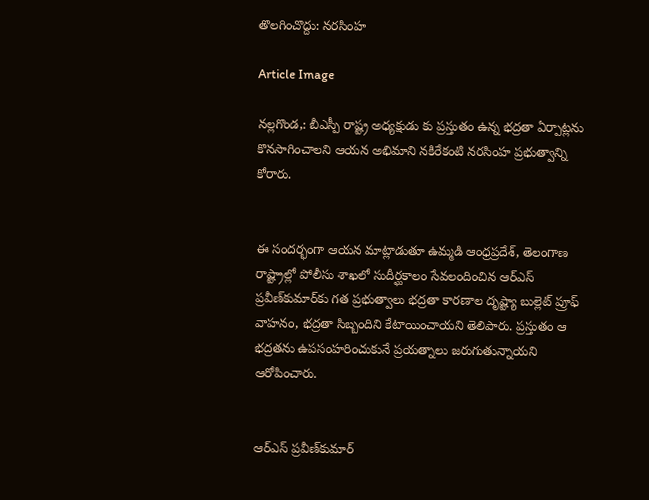తొలగించొద్దు: నరసింహ

Article Image

నల్లగొండ,: బీఎస్పీ రాష్ట్ర అధ్యక్షుడు కు ప్రస్తుతం ఉన్న భద్రతా ఏర్పాట్లను కొనసాగించాలని ఆయన అభిమాని నకిరేకంటి నరసింహ ప్రభుత్వాన్ని కోరారు.


ఈ సందర్భంగా ఆయన మాట్లాడుతూ ఉమ్మడి ఆంధ్రప్రదేశ్, తెలంగాణ రాష్ట్రాల్లో పోలీసు శాఖలో సుదీర్ఘకాలం సేవలందించిన ఆర్‌ఎస్‌ ప్రవీణ్‌కుమార్‌కు గత ప్రభుత్వాలు భద్రతా కారణాల దృష్ట్యా బుల్లెట్‌ ప్రూఫ్ వాహనం, భద్రతా సిబ్బందిని కేటాయించాయని తెలిపారు. ప్రస్తుతం ఆ భద్రతను ఉపసంహరించుకునే ప్రయత్నాలు జరుగుతున్నాయని ఆరోపించారు.


ఆర్‌ఎస్‌ ప్రవీణ్‌కుమార్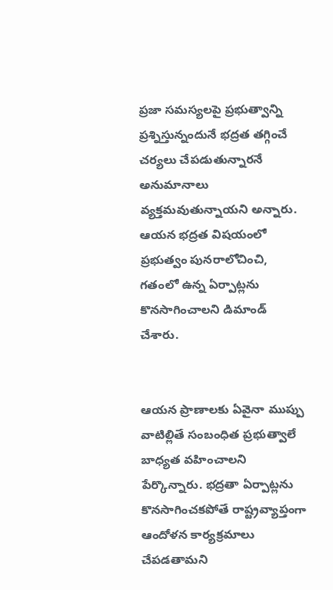ప్రజా సమస్యలపై ప్రభుత్వాన్ని ప్రశ్నిస్తున్నందునే భద్రత తగ్గించే చర్యలు చేపడుతున్నారనే అనుమానాలు వ్యక్తమవుతున్నాయని అన్నారు. ఆయన భద్రత విషయంలో ప్రభుత్వం పునరాలోచించి, గతంలో ఉన్న ఏర్పాట్లను కొనసాగించాలని డిమాండ్ చేశారు.


ఆయన ప్రాణాలకు ఏవైనా ముప్పు వాటిల్లితే సంబంధిత ప్రభుత్వాలే బాధ్యత వహించాలని పేర్కొన్నారు. భద్రతా ఏర్పాట్లను కొనసాగించకపోతే రాష్ట్రవ్యాప్తంగా ఆందోళన కార్యక్రమాలు చేపడతామని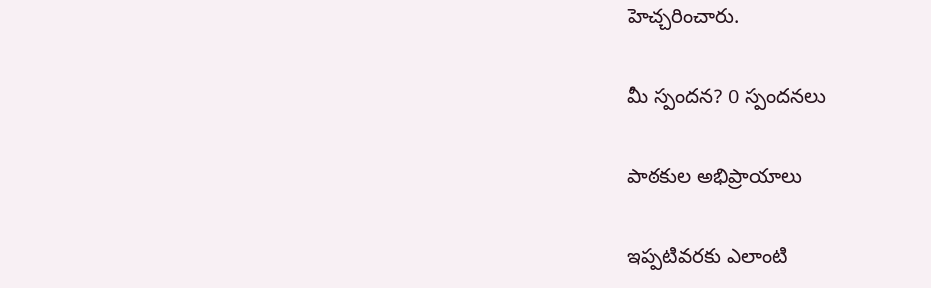హెచ్చరించారు.

మీ స్పందన? 0 స్పందనలు

పాఠకుల అభిప్రాయాలు

ఇప్పటివరకు ఎలాంటి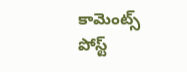కామెంట్స్ పోస్ట్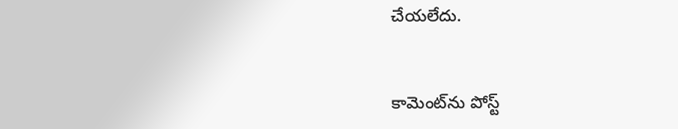చేయలేదు.


కామెంట్‌ను పోస్ట్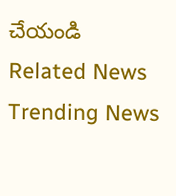చేయండి
Related News
Trending News